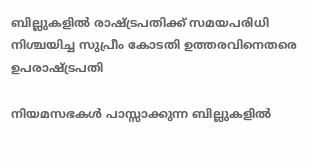ബില്ലുകളില്‍ രാഷ്ട്രപതിക്ക് സമയപരിധി നിശ്ചയിച്ച സുപ്രീം കോടതി ഉത്തരവിനെതരെ ഉപരാഷ്‌ട്രപതി

നിയമസഭകള്‍ പാസ്സാക്കുന്ന ബില്ലുകളില്‍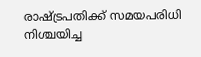രാഷ്ട്രപതിക്ക് സമയപരിധി നിശ്ചയിച്ച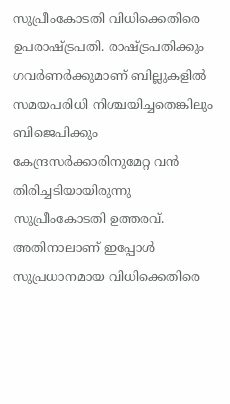സുപ്രീംകോടതി വിധിക്കെതിരെ ഉപരാഷ്ട്രപതി. രാഷ്ട്രപതിക്കും ഗവര്‍ണര്‍ക്കുമാണ് ബില്ലുകളില്‍ സമയപരിധി നിശ്ചയിച്ചതെങ്കിലും ബിജെപിക്കും കേന്ദ്രസര്‍ക്കാരിനുമേറ്റ വന്‍ തിരിച്ചടിയായിരുന്നു സുപ്രീംകോടതി ഉത്തരവ്. അതിനാലാണ് ഇപ്പോൾ സുപ്രധാനമായ വിധിക്കെതിരെ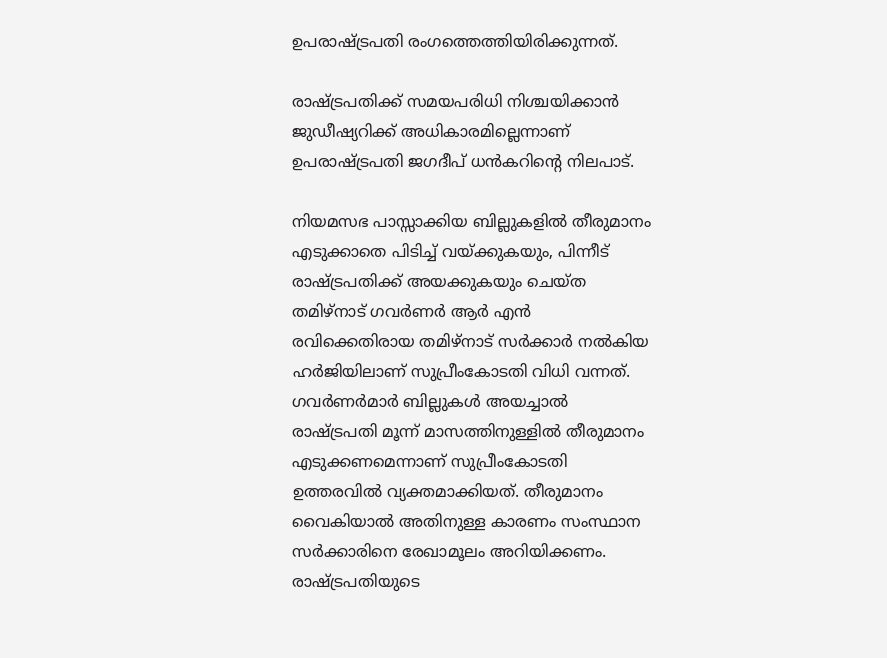ഉപരാഷ്ട്രപതി രംഗത്തെത്തിയിരിക്കുന്നത്.

രാഷ്ട്രപതിക്ക് സമയപരിധി നിശ്ചയിക്കാൻ ജുഡീഷ്യറിക്ക് അധികാരമില്ലെന്നാണ് ഉപരാഷ്ട്രപതി ജഗദീപ് ധൻകറിന്റെ നിലപാട്.

നിയമസഭ പാസ്സാക്കിയ ബില്ലുകളില്‍ തീരുമാനം എടുക്കാതെ പിടിച്ച് വയ്ക്കുകയും, പിന്നീട് രാഷ്ട്രപതിക്ക് അയക്കുകയും ചെയ്ത തമിഴ്നാട് ഗവര്‍ണര്‍ ആര്‍ എന്‍ രവിക്കെതിരായ തമിഴ്നാട് സര്‍ക്കാർ നൽകിയ ഹർജിയിലാണ് സുപ്രീംകോടതി വിധി വന്നത്. ഗവര്‍ണര്‍മാര്‍ ബില്ലുകള്‍ അയച്ചാല്‍ രാഷ്ട്രപതി മൂന്ന് മാസത്തിനുള്ളില്‍ തീരുമാനം എടുക്കണമെന്നാണ് സുപ്രീംകോടതി ഉത്തരവില്‍ വ്യക്തമാക്കിയത്. തീരുമാനം വൈകിയാല്‍ അതിനുള്ള കാരണം സംസ്ഥാന സര്‍ക്കാരിനെ രേഖാമൂലം അറിയിക്കണം. രാഷ്ട്രപതിയുടെ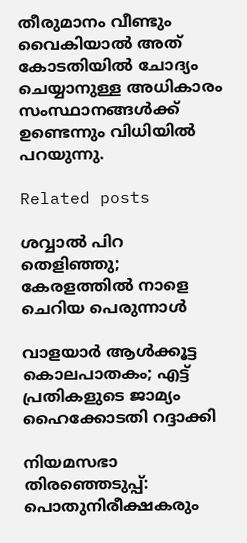തീരുമാനം വീണ്ടും വൈകിയാല്‍ അത് കോടതിയില്‍ ചോദ്യം ചെയ്യാനുള്ള അധികാരം സംസ്ഥാനങ്ങള്‍ക്ക് ഉണ്ടെന്നും വിധിയിൽ പറയുന്നു.

Related posts

ശവ്വാല്‍ പിറ തെളിഞ്ഞു; കേരളത്തില്‍ നാളെ ചെറിയ പെരുന്നാൾ

വാളയാര്‍ ആള്‍ക്കൂട്ട കൊലപാതകം; എട്ട് പ്രതികളുടെ ജാമ്യം ഹൈക്കോടതി റദ്ദാക്കി

നിയമസഭാ തിരഞ്ഞെടുപ്പ്: പൊതുനിരീക്ഷകരും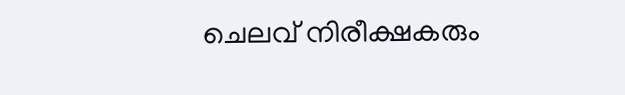ചെലവ് നിരീക്ഷകരും